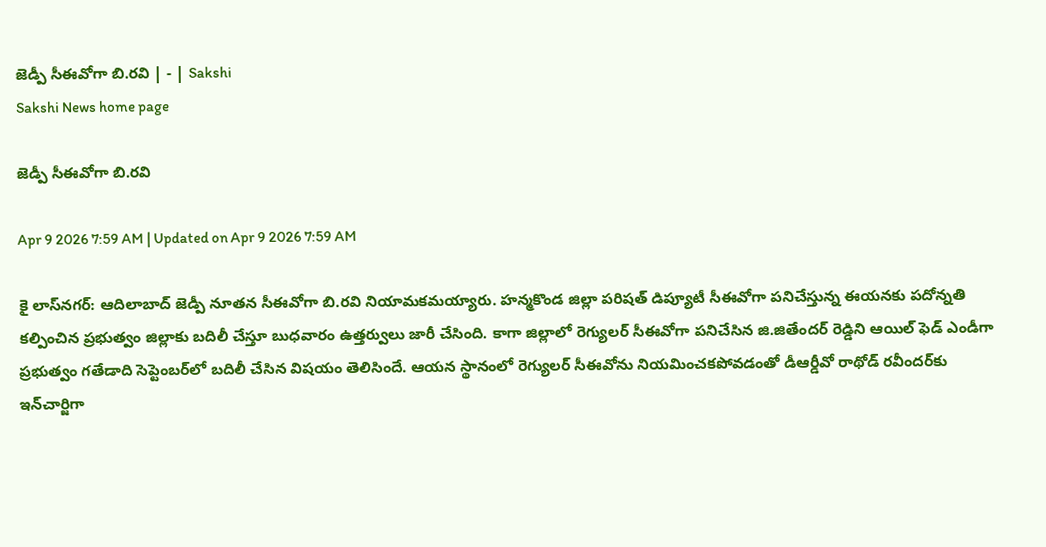జెడ్పీ సీఈవోగా బి.రవి | - | Sakshi
Sakshi News home page

జెడ్పీ సీఈవోగా బి.రవి

Apr 9 2026 7:59 AM | Updated on Apr 9 2026 7:59 AM

కై లాస్‌నగర్‌: ఆదిలాబాద్‌ జెడ్పీ నూతన సీఈవోగా బి.రవి నియామకమయ్యారు. హన్మకొండ జిల్లా పరిషత్‌ డిప్యూటీ సీఈవోగా పనిచేస్తున్న ఈయనకు పదోన్నతి కల్పించిన ప్రభుత్వం జిల్లాకు బదిలీ చేస్తూ బుధవారం ఉత్తర్వులు జారీ చేసింది. కాగా జిల్లాలో రెగ్యులర్‌ సీఈవోగా పనిచేసిన జి.జితేందర్‌ రెడ్డిని ఆయిల్‌ ఫెడ్‌ ఎండీగా ప్రభుత్వం గతేడాది సెప్టెంబర్‌లో బదిలీ చేసిన విషయం తెలిసిందే. ఆయన స్థానంలో రెగ్యులర్‌ సీఈవోను నియమించకపోవడంతో డీఆర్డీవో రాథోడ్‌ రవీందర్‌కు ఇన్‌చార్జిగా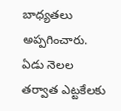బాధ్యతలు అప్పగించారు. ఏడు నెలల తర్వాత ఎట్టకేలకు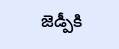జెడ్పీకి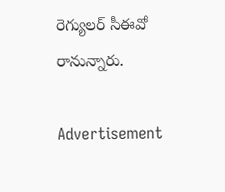రెగ్యులర్‌ సీఈవో రానున్నారు.

Advertisement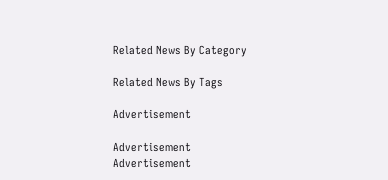Related News By Category

Related News By Tags

Advertisement

Advertisement
Advertisement